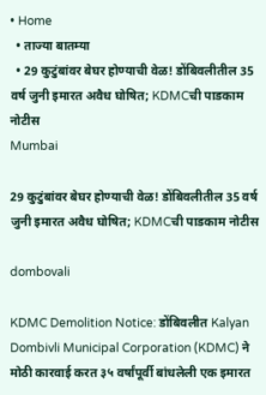• Home
  • ताज्या बातम्या
  • 29 कुटुंबांवर बेघर होण्याची वेळ! डोंबिवलीतील 35 वर्ष जुनी इमारत अवैध घोषित; KDMCची पाडकाम नोटीस
Mumbai

29 कुटुंबांवर बेघर होण्याची वेळ! डोंबिवलीतील 35 वर्ष जुनी इमारत अवैध घोषित; KDMCची पाडकाम नोटीस

dombovali

KDMC Demolition Notice: डोंबिवलीत Kalyan Dombivli Municipal Corporation (KDMC) ने मोठी कारवाई करत ३५ वर्षांपूर्वी बांधलेली एक इमारत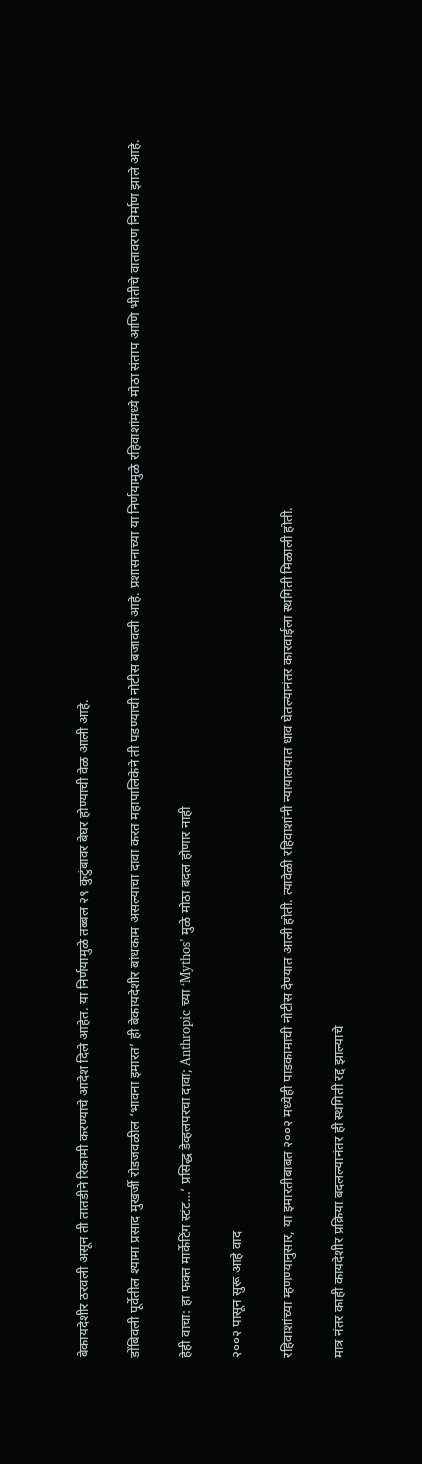बेकायदेशीर ठरवली असून ती तातडीने रिकामी करण्याचे आदेश दिले आहेत. या निर्णयामुळे तब्बल २९ कुटुंबावर बेघर होण्याची वेळ आली आहे.

डोंबिवली पूर्वेतील श्यामा प्रसाद मुखर्जी रोडजवळील ‘भावना इमारत’ ही बेकायदेशीर बांधकाम असल्याचा दावा करत महापालिकेने ती पडण्याची नोटीस बजावली आहे. प्रशासनाच्या या निर्णयामुळे रहिवाशांमध्ये मोठा संताप आणि भीतीचे वातावरण निर्माण झाले आहे.

हेही वाचा: हा फक्त मार्केटिंग स्टंट…’ प्रसिद्ध डेव्हलपरचा दावा; Anthropic च्या ‘Mythos’ मुळे मोठा बदल होणार नाही

२००२ पासून सुरू आहे वाद

रहिवाशांच्या म्हणण्यानुसार, या इमारतीबाबत २००२ मध्येही पाडकामाची नोटीस देण्यात आली होती. त्यावेळी रहिवाशांनी न्यायालयात धाव घेतल्यानंतर कारवाईला स्थगिती मिळाली होती.

मात्र नंतर काही कायदेशीर प्रक्रिया बदलल्यानंतर ही स्थगिती रद्द झाल्याचे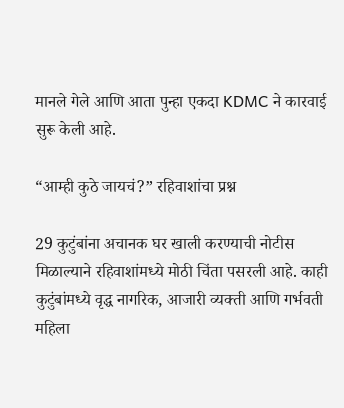मानले गेले आणि आता पुन्हा एकदा KDMC ने कारवाई सुरू केली आहे.

“आम्ही कुठे जायचं?” रहिवाशांचा प्रश्न

29 कुटुंबांना अचानक घर खाली करण्याची नोटीस मिळाल्याने रहिवाशांमध्ये मोठी चिंता पसरली आहे. काही कुटुंबांमध्ये वृद्ध नागरिक, आजारी व्यक्ती आणि गर्भवती महिला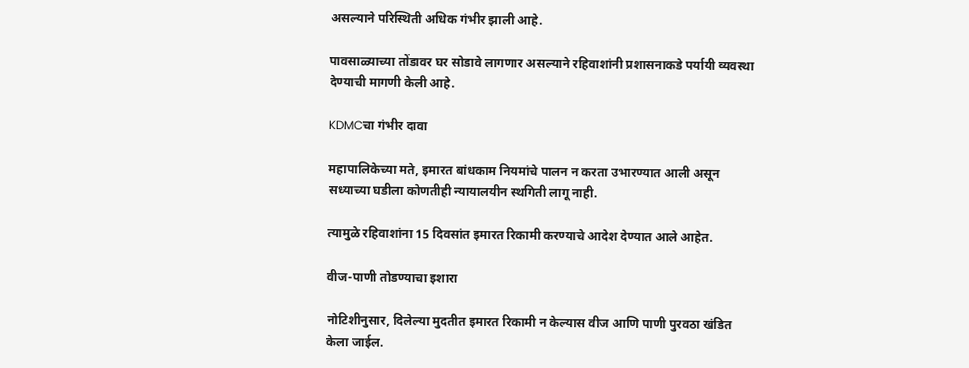असल्याने परिस्थिती अधिक गंभीर झाली आहे.

पावसाळ्याच्या तोंडावर घर सोडावे लागणार असल्याने रहिवाशांनी प्रशासनाकडे पर्यायी व्यवस्था देण्याची मागणी केली आहे.

KDMCचा गंभीर दावा

महापालिकेच्या मते, इमारत बांधकाम नियमांचे पालन न करता उभारण्यात आली असून सध्याच्या घडीला कोणतीही न्यायालयीन स्थगिती लागू नाही.

त्यामुळे रहिवाशांना 15 दिवसांत इमारत रिकामी करण्याचे आदेश देण्यात आले आहेत.

वीज-पाणी तोडण्याचा इशारा

नोटिशीनुसार, दिलेल्या मुदतीत इमारत रिकामी न केल्यास वीज आणि पाणी पुरवठा खंडित केला जाईल.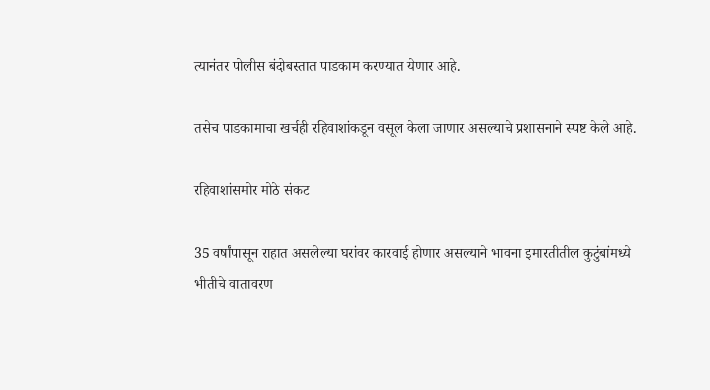त्यानंतर पोलीस बंदोबस्तात पाडकाम करण्यात येणार आहे.

तसेच पाडकामाचा खर्चही रहिवाशांकडून वसूल केला जाणार असल्याचे प्रशासनाने स्पष्ट केले आहे.

रहिवाशांसमोर मोठे संकट

35 वर्षांपासून राहात असलेल्या घरांवर कारवाई होणार असल्याने भावना इमारतीतील कुटुंबांमध्ये भीतीचे वातावरण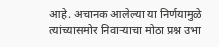आहे. अचानक आलेल्या या निर्णयामुळे त्यांच्यासमोर निवाऱ्याचा मोठा प्रश्न उभा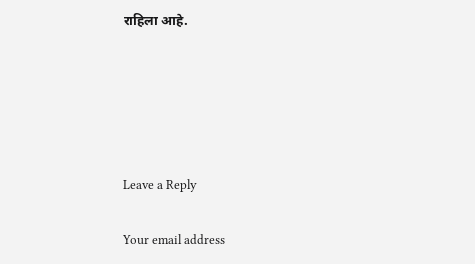राहिला आहे.





Leave a Reply

Your email address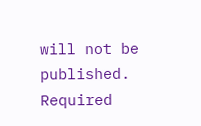will not be published. Required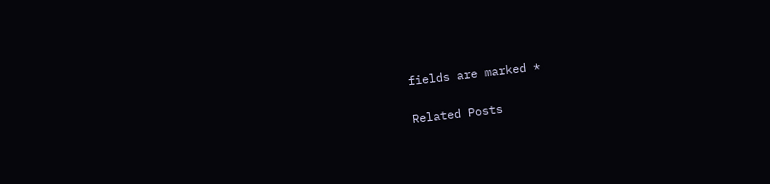fields are marked *

Related Posts